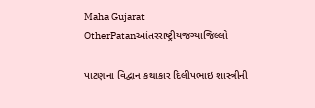Maha Gujarat
OtherPatanઆંતરરાષ્ટ્રીયજગ્યાજિલ્લો

પાટણના વિદ્વાન કથાકાર દિલીપભાઇ શાસ્ત્રીની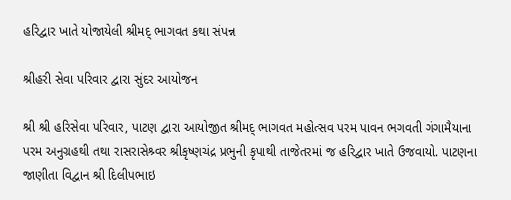હરિદ્વાર ખાતે યોજાયેલી શ્રીમદ્ ભાગવત કથા સંપન્ન

શ્રીહરી સેવા પરિવાર દ્વારા સુંદર આયોજન

શ્રી શ્રી હરિસેવા પરિવાર, પાટણ દ્વારા આયોજીત શ્રીમદ્ ભાગવત મહોત્સવ પરમ પાવન ભગવતી ગંગામૈયાના પરમ અનુગ્રહથી તથા રાસરાસેશ્ર્વર શ્રીકૃષ્ણચંદ્ર પ્રભુની કૃપાથી તાજેતરમાં જ હરિદ્વાર ખાતે ઉજવાયો. પાટણના જાણીતા વિદ્વાન શ્રી દિલીપભાઇ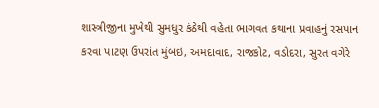શાસ્ત્રીજીના મુખેથી સુમધુર કંઠેથી વહેતા ભાગવત કથાના પ્રવાહનું રસપાન કરવા પાટણ ઉપરાંત મુંબઇ, અમદાવાદ, રાજકોટ, વડોદરા, સુરત વગેરે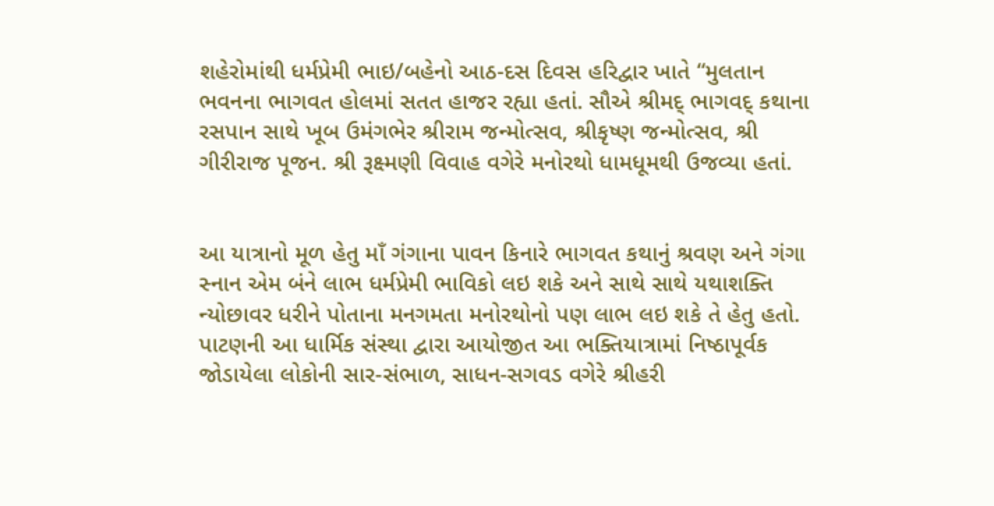શહેરોમાંથી ધર્મપ્રેમી ભાઇ/બહેનો આઠ-દસ દિવસ હરિદ્વાર ખાતે “મુલતાન ભવનના ભાગવત હોલમાં સતત હાજર રહ્યા હતાં. સૌએ શ્રીમદ્ ભાગવદ્ કથાના રસપાન સાથે ખૂબ ઉમંગભેર શ્રીરામ જન્મોત્સવ, શ્રીકૃષ્ણ જન્મોત્સવ, શ્રી ગીરીરાજ પૂજન. શ્રી રૂક્ષ્મણી વિવાહ વગેરે મનોરથો ધામધૂમથી ઉજવ્યા હતાં.


આ યાત્રાનો મૂળ હેતુ માઁ ગંગાના પાવન કિનારે ભાગવત કથાનું શ્રવણ અને ગંગા સ્નાન એમ બંને લાભ ધર્મપ્રેમી ભાવિકો લઇ શકે અને સાથે સાથે યથાશક્તિ ન્યોછાવર ધરીને પોતાના મનગમતા મનોરથોનો પણ લાભ લઇ શકે તે હેતુ હતો. પાટણની આ ધાર્મિક સંસ્થા દ્વારા આયોજીત આ ભક્તિયાત્રામાં નિષ્ઠાપૂર્વક જોડાયેલા લોકોની સાર-સંભાળ, સાધન-સગવડ વગેરે શ્રીહરી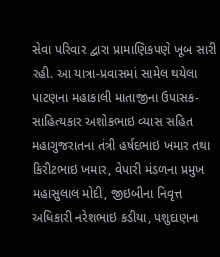સેવા પરિવાર દ્વારા પ્રામાણિકપણે ખૂબ સારી રહી. આ યાત્રા-પ્રવાસમાં સામેલ થયેલા પાટણના મહાકાલી માતાજીના ઉપાસક-સાહિત્યકાર અશોકભાઇ વ્યાસ સહિત મહાગુજરાતના તંત્રી હર્ષદભાઇ ખમાર તથા કિરીટભાઇ ખમાર, વેપારી મંડળના પ્રમુખ મહાસુલાલ મોદી, જીઇબીના નિવૃત્ત અધિકારી નરેશભાઇ કડીયા, પશુદાણના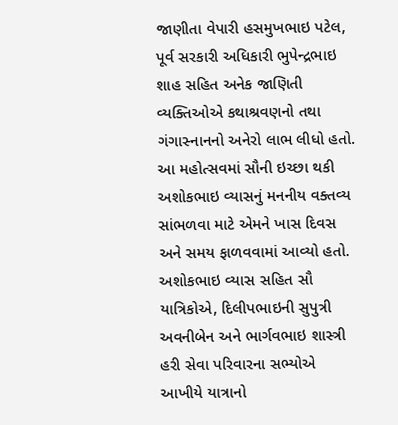જાણીતા વેપારી હસમુખભાઇ પટેલ, પૂર્વ સરકારી અધિકારી ભુપેન્દ્રભાઇ શાહ સહિત અનેક જાણિતી વ્યક્તિઓએ કથાશ્રવણનો તથા ગંગાસ્નાનનો અનેરો લાભ લીધો હતો. આ મહોત્સવમાં સૌની ઇચ્છા થકી અશોકભાઇ વ્યાસનું મનનીય વક્તવ્ય સાંભળવા માટે એમને ખાસ દિવસ અને સમય ફાળવવામાં આવ્યો હતો. અશોકભાઇ વ્યાસ સહિત સૌ યાત્રિકોએ, દિલીપભાઇની સુપુત્રી અવનીબેન અને ભાર્ગવભાઇ શાસ્ત્રી હરી સેવા પરિવારના સભ્યોએ આખીયે યાત્રાનો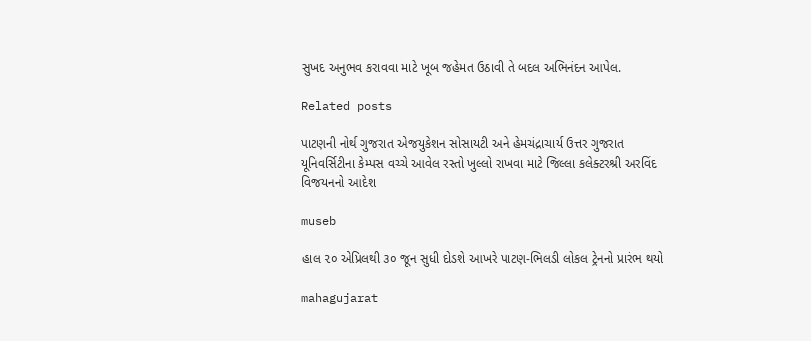સુખદ અનુભવ કરાવવા માટે ખૂબ જહેમત ઉઠાવી તે બદલ અભિનંદન આપેલ.

Related posts

પાટણની નોર્થ ગુજરાત એજયુકેશન સોસાયટી અને હેમચંદ્રાચાર્ય ઉત્તર ગુજરાત યૂનિવર્સિટીના કેમ્પસ વચ્ચે આવેલ રસ્તો ખુલ્લો રાખવા માટે જિલ્લા કલેક્ટરશ્રી અરવિંદ વિજયનનો આદેશ

museb

હાલ ૨૦ એપ્રિલથી ૩૦ જૂન સુધી દોડશે આખરે પાટણ-ભિલડી લોકલ ટ્રેનનો પ્રારંભ થયો

mahagujarat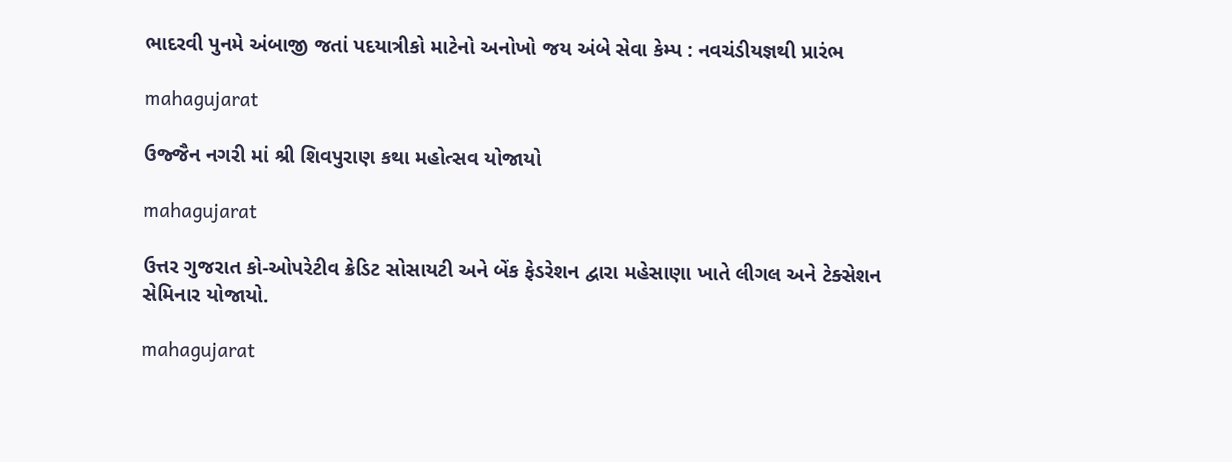ભાદરવી પુનમે અંબાજી જતાં પદયાત્રીકો માટેનો અનોખો જય અંબે સેવા કેમ્પ : નવચંડીયજ્ઞથી પ્રારંભ

mahagujarat

ઉજ્જૈન નગરી માં શ્રી શિવપુરાણ કથા મહોત્સવ યોજાયો

mahagujarat

ઉત્તર ગુજરાત કો-ઓપરેટીવ ક્રેડિટ સોસાયટી અને બેંક ફેડરેશન દ્વારા મહેસાણા ખાતે લીગલ અને ટેક્સેશન સેમિનાર યોજાયો.

mahagujarat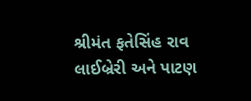શ્રીમંત ફતેસિંહ રાવ લાઈબ્રેરી અને પાટણ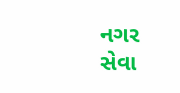નગર સેવા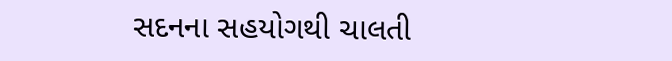સદનના સહયોગથી ચાલતી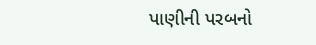પાણીની પરબનો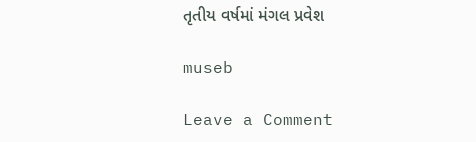તૃતીય વર્ષમાં મંગલ પ્રવેશ

museb

Leave a Comment